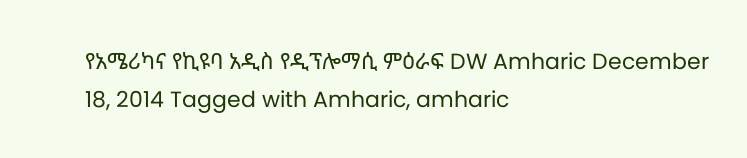የአሜሪካና የኪዩባ አዲስ የዲፕሎማሲ ምዕራፍ DW Amharic December 18, 2014 Tagged with Amharic, amharic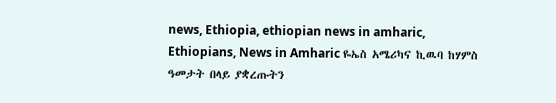news, Ethiopia, ethiopian news in amharic, Ethiopians, News in Amharic ዬኤስ አሜሪካና ኪዉባ ከሃምስ ዓመታት በላይ ያቋረጡትን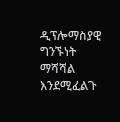ዲፕሎማስያዊ ግንኙነት ማሻሻል እንደሚፈልጉ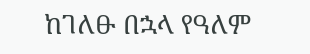ከገለፁ በኋላ የዓለም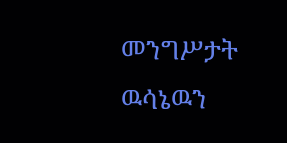መንግሥታት ዉሳኔዉን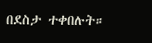በደስታ ተቀበሉት።